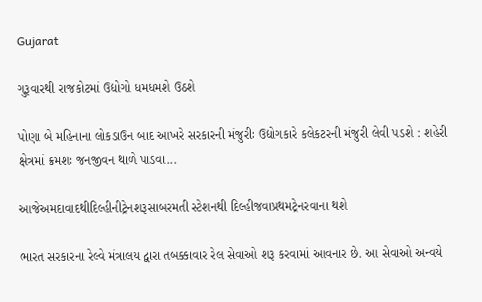Gujarat

ગુરૂવારથી રાજકોટમાં ઉદ્યોગો ધમધમશે ઉઠશે

પોણા બે મહિનાના લોકડાઉન બાદ આખરે સરકારની મંજુરીઃ ઉદ્યોગકારે કલેકટરની મંજુરી લેવી પડશે : શહેરી ક્ષેત્રમાં ક્રમશઃ જનજીવન થાળે પાડવા...

આજેઅમદાવાદથીદિલ્હીનીટ્રેનશરૂસાબરમતી સ્ટેશનથી દિલ્હીજવાપ્રથમટ્રેનરવાના થશે

ભારત સરકારના રેલ્વે મંત્રાલય દ્વારા તબક્કાવાર રેલ સેવાઓ શરૂ કરવામાં આવનાર છે. આ સેવાઓ અન્વયે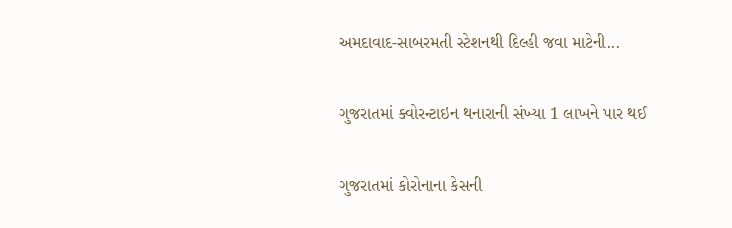અમદાવાદ-સાબરમતી સ્ટેશનથી દિલ્હી જવા માટેની...

ગુજરાતમાં ક્વોરન્ટાઇન થનારાની સંખ્યા 1 લાખને પાર થઈ

ગુજરાતમાં કોરોનાના કેસની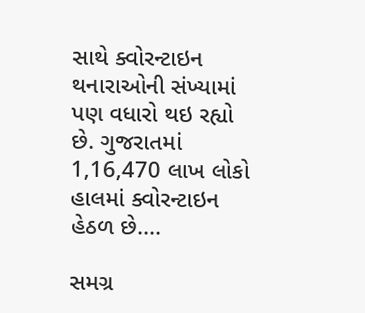સાથે ક્વોરન્ટાઇન થનારાઓની સંખ્યામાં પણ વધારો થઇ રહ્યો છે. ગુજરાતમાં 1,16,470 લાખ લોકો હાલમાં ક્વોરન્ટાઇન હેઠળ છે....

સમગ્ર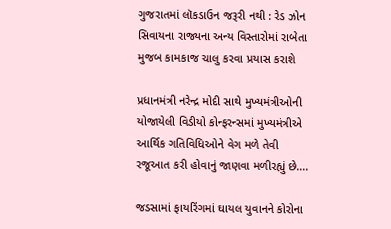ગુજરાતમાં લૉકડાઉન જરૂરી નથી : રેડ ઝોન સિવાયના રાજ્યના અન્ય વિસ્તારોમાં રાબેતા મુજબ કામકાજ ચાલુ કરવા પ્રયાસ કરાશે

પ્રધાનમંત્રી નરેન્દ્ર મોદી સાથે મુખ્યમંત્રીઓની યોજાયેલી વિડીયો કોન્ફરન્સમાં મુખ્યમંત્રીએ આર્થિક ગતિવિધિઓને વેગ મળે તેવી રજૂઆત કરી હોવાનું જાણવા મળીરહ્યું છે....

જડસામાં ફાયરિંગમાં ઘાયલ યુવાનને કોરોના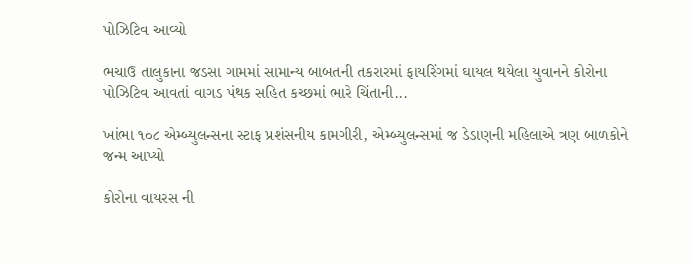પોઝિટિવ આવ્યો

ભચાઉ તાલુકાના જડસા ગામમાં સામાન્ય બાબતની તકરારમાં ફાયરિંગમાં ઘાયલ થયેલા યુવાનને કોરોના પોઝિટિવ આવતાં વાગડ પંથક સહિત કચ્છમાં ભારે ચિંતાની...

ખાંભા ૧૦૮ એમ્બ્યુલન્સના સ્ટાફ પ્રશંસનીય કામગીરી, એમ્બ્યુલન્સમાં જ ડેડાણની મહિલાએ ત્રણ બાળકોને જન્મ આપ્યો

કોરોના વાયરસ ની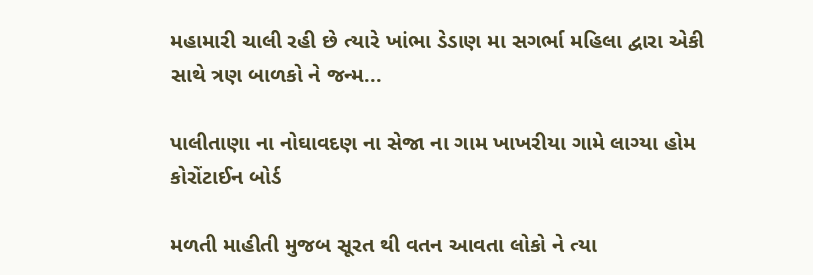મહામારી ચાલી રહી છે ત્યારે ખાંભા ડેડાણ મા સગર્ભા મહિલા દ્વારા એકી સાથે ત્રણ બાળકો ને જન્મ...

પાલીતાણા ના નોઘાવદણ ના સેજા ના ગામ ખાખરીયા ગામે લાગ્યા હોમ કોરોંટાઈન બોર્ડ

મળતી માહીતી મુજબ સૂરત થી વતન આવતા લોકો ને ત્યા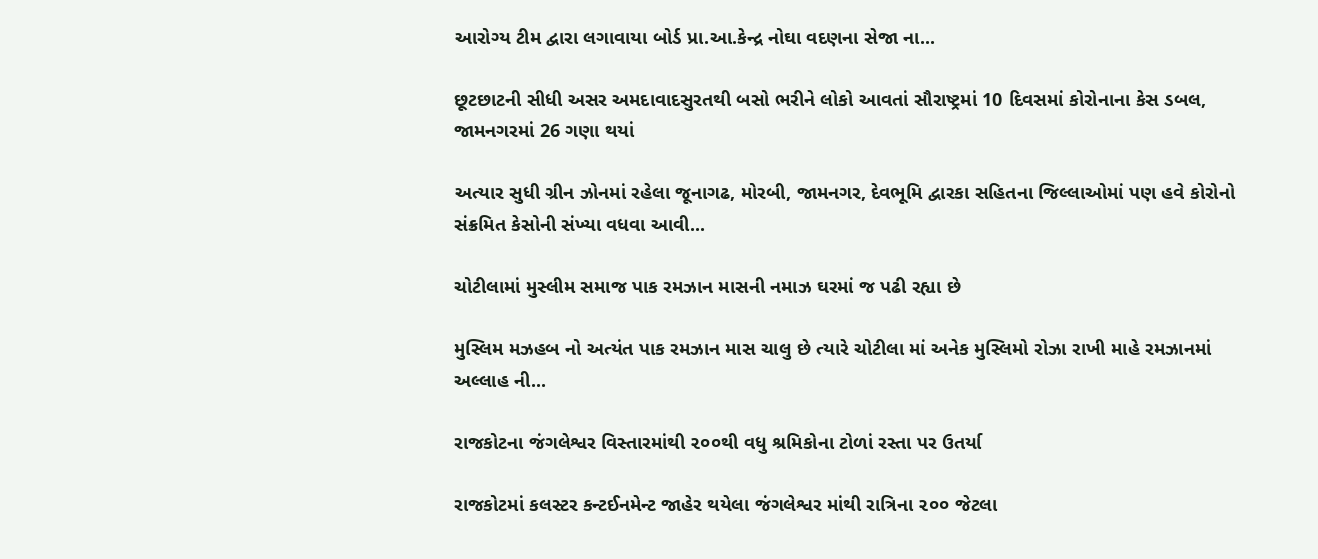આરોગ્ય ટીમ દ્વારા લગાવાયા બોર્ડ પ્રા.આ.કેન્દ્ર નોઘા વદણના સેજા ના...

છૂટછાટની સીધી અસર અમદાવાદસુરતથી બસો ભરીને લોકો આવતાં સૌરાષ્ટ્રમાં 10 દિવસમાં કોરોનાના કેસ ડબલ, જામનગરમાં 26 ગણા થયાં

અત્યાર સુધી ગ્રીન ઝોનમાં રહેલા જૂનાગઢ, મોરબી, જામનગર, દેવભૂમિ દ્વારકા સહિતના જિલ્લાઓમાં પણ હવે કોરોનો સંક્રમિત કેસોની સંખ્યા વધવા આવી...

ચોટીલામાં મુસ્લીમ સમાજ પાક રમઝાન માસની નમાઝ ઘરમાં જ પઢી રહ્યા છે

મુસ્લિમ મઝહબ નો અત્યંત પાક રમઝાન માસ ચાલુ છે ત્યારે ચોટીલા માં અનેક મુસ્લિમો રોઝા રાખી માહે રમઝાનમાં અલ્લાહ ની...

રાજકોટના જંગલેશ્વર વિસ્તારમાંથી ૨૦૦થી વધુ શ્રમિકોના ટોળાં રસ્તા પર ઉતર્યા

રાજકોટમાં કલસ્ટર કન્ટઈનમેન્ટ જાહેર થયેલા જંગલેશ્વર માંથી રાત્રિના ૨૦૦ જેટલા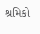શ્રમિકો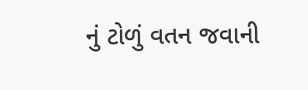નું ટોળું વતન જવાની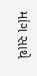માંગ સાથે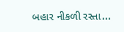બહાર નીકળી રસ્તા...